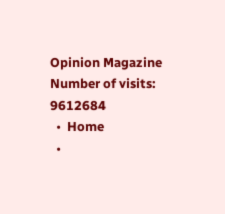Opinion Magazine
Number of visits: 9612684
  •  Home
  •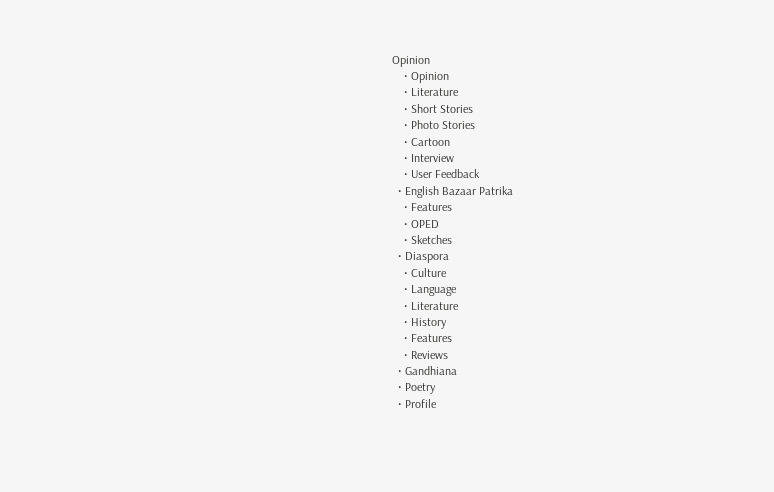Opinion
    • Opinion
    • Literature
    • Short Stories
    • Photo Stories
    • Cartoon
    • Interview
    • User Feedback
  • English Bazaar Patrika
    • Features
    • OPED
    • Sketches
  • Diaspora
    • Culture
    • Language
    • Literature
    • History
    • Features
    • Reviews
  • Gandhiana
  • Poetry
  • Profile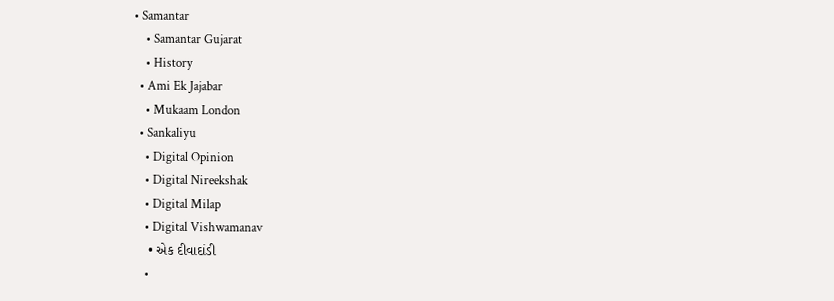• Samantar
    • Samantar Gujarat
    • History
  • Ami Ek Jajabar
    • Mukaam London
  • Sankaliyu
    • Digital Opinion
    • Digital Nireekshak
    • Digital Milap
    • Digital Vishwamanav
    • એક દીવાદાંડી
    •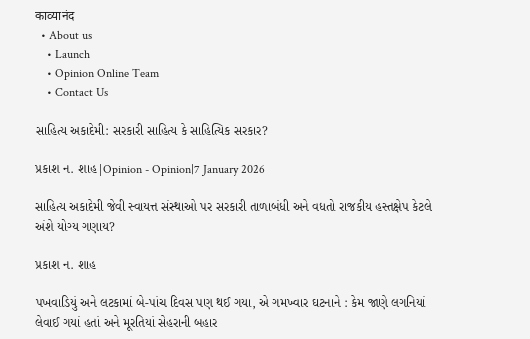काव्यानंद
  • About us
    • Launch
    • Opinion Online Team
    • Contact Us

સાહિત્ય અકાદેમી: સરકારી સાહિત્ય કે સાહિત્યિક સરકાર?

પ્રકાશ ન. શાહ|Opinion - Opinion|7 January 2026

સાહિત્ય અકાદેમી જેવી સ્વાયત્ત સંસ્થાઓ પર સરકારી તાળાબંધી અને વધતો રાજકીય હસ્તક્ષેપ કેટલે અંશે યોગ્ય ગણાય?

પ્રકાશ ન. શાહ

પખવાડિયું અને લટકામાં બે-પાંચ દિવસ પણ થઈ ગયા, એ ગમખ્વાર ઘટનાને : કેમ જાણે લગનિયાં લેવાઈ ગયાં હતાં અને મૂરતિયાં સેહરાની બહાર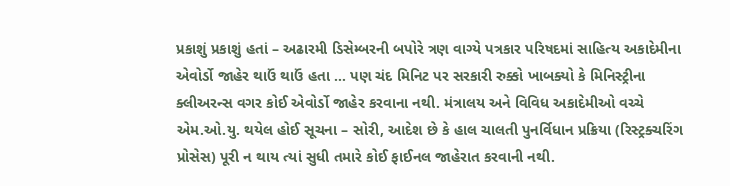પ્રકાશું પ્રકાશું હતાં – અઢારમી ડિસેમ્બરની બપોરે ત્રણ વાગ્યે પત્રકાર પરિષદમાં સાહિત્ય અકાદેમીના એવોર્ડો જાહેર થાઉં થાઉં હતા … પણ ચંદ મિનિટ પર સરકારી રુક્કો ખાબક્યો કે મિનિસ્ટ્રીના ક્લીઅરન્સ વગર કોઈ એવોર્ડો જાહેર કરવાના નથી. મંત્રાલય અને વિવિધ અકાદેમીઓ વચ્ચે એમ.ઓ.યુ. થયેલ હોઈ સૂચના – સોરી, આદેશ છે કે હાલ ચાલતી પુનર્વિધાન પ્રક્રિયા (રિસ્ટ્રક્ચરિંગ પ્રોસેસ) પૂરી ન થાય ત્યાં સુધી તમારે કોઈ ફાઈનલ જાહેરાત કરવાની નથી.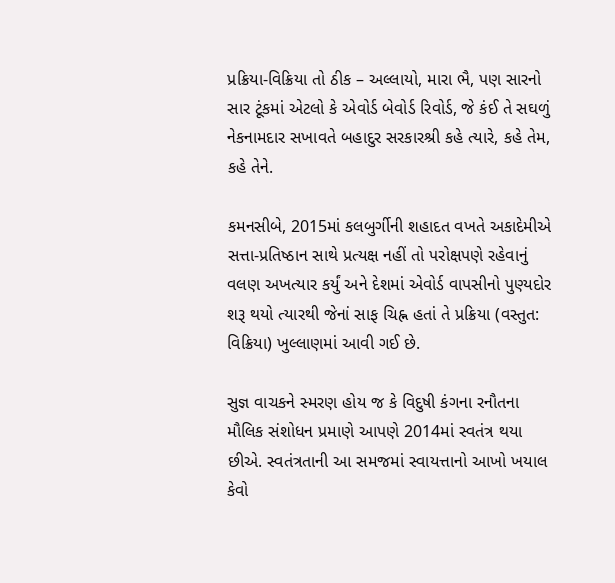પ્રક્રિયા-વિક્રિયા તો ઠીક – અલ્લાયો, મારા ભૈ, પણ સારનો સાર ટૂંકમાં એટલો કે એવોર્ડ બેવોર્ડ રિવોર્ડ, જે કંઈ તે સઘળું નેકનામદાર સખાવતે બહાદુર સરકારશ્રી કહે ત્યારે, કહે તેમ, કહે તેને.

કમનસીબે, 2015માં કલબુર્ગીની શહાદત વખતે અકાદેમીએ સત્તા-પ્રતિષ્ઠાન સાથે પ્રત્યક્ષ નહીં તો પરોક્ષપણે રહેવાનું વલણ અખત્યાર કર્યું અને દેશમાં એવોર્ડ વાપસીનો પુણ્યદોર શરૂ થયો ત્યારથી જેનાં સાફ ચિહ્ન હતાં તે પ્રક્રિયા (વસ્તુત: વિક્રિયા) ખુલ્લાણમાં આવી ગઈ છે.

સુજ્ઞ વાચકને સ્મરણ હોય જ કે વિદુષી કંગના રનૌતના મૌલિક સંશોધન પ્રમાણે આપણે 2014માં સ્વતંત્ર થયા છીએ. સ્વતંત્રતાની આ સમજમાં સ્વાયત્તાનો આખો ખયાલ કેવો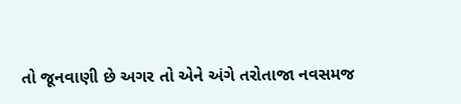તો જૂનવાણી છે અગર તો એને અંગે તરોતાજા નવસમજ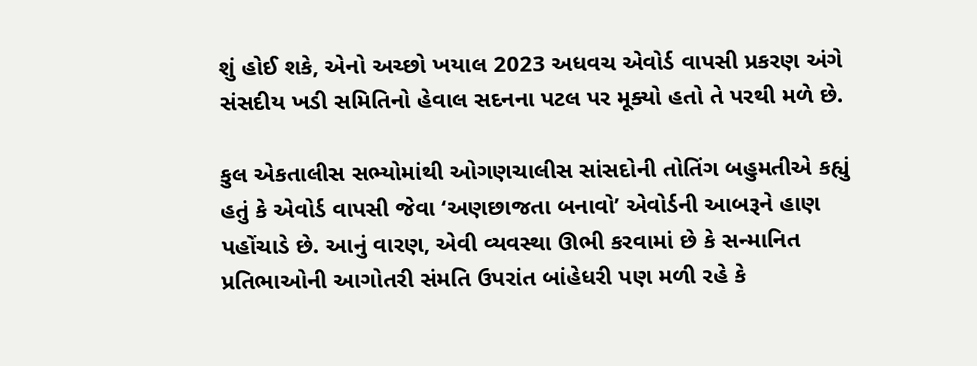શું હોઈ શકે, એનો અચ્છો ખયાલ 2023 અધવચ એવોર્ડ વાપસી પ્રકરણ અંગે સંસદીય ખડી સમિતિનો હેવાલ સદનના પટલ પર મૂક્યો હતો તે પરથી મળે છે.

કુલ એકતાલીસ સભ્યોમાંથી ઓગણચાલીસ સાંસદોની તોતિંગ બહુમતીએ કહ્યું હતું કે એવોર્ડ વાપસી જેવા ‘અણછાજતા બનાવો’ એવોર્ડની આબરૂને હાણ પહોંચાડે છે. આનું વારણ, એવી વ્યવસ્થા ઊભી કરવામાં છે કે સન્માનિત પ્રતિભાઓની આગોતરી સંમતિ ઉપરાંત બાંહેધરી પણ મળી રહે કે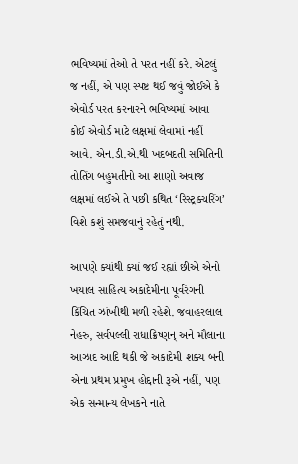ભવિષ્યમાં તેઓ તે પરત નહીં કરે. એટલું જ નહીં, એ પણ સ્પષ્ટ થઈ જવું જોઈએ કે એવોર્ડ પરત કરનારને ભવિષ્યમાં આવા કોઈ એવોર્ડ માટે લક્ષમાં લેવામાં નહીં આવે. એન.ડી.એ.થી ખદબદતી સમિતિની તોતિંગ બહુમતીનો આ શાણો અવાજ લક્ષમાં લઈએ તે પછી કથિત ‘રિસ્ટ્રક્ચરિંગ’ વિશે કશું સમજવાનું રહેતું નથી.

આપણે ક્યાંથી ક્યાં જઈ રહ્યાં છીએ એનો ખયાલ સાહિત્ય અકાદેમીના પૂર્વરંગની કિંચિત ઝાંખીથી મળી રહેશે. જવાહરલાલ નેહરુ, સર્વપલ્લી રાધાક્રિષ્ણન્‌ અને મૌલાના આઝાદ આદિ થકી જે અકાદેમી શક્ય બની એના પ્રથમ પ્રમુખ હોદ્દાની રૂએ નહીં, પણ એક સન્માન્ય લેખકને નાતે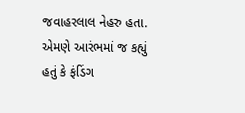જવાહરલાલ નેહરુ હતા. એમણે આરંભમાં જ કહ્યું હતું કે ફંડિંગ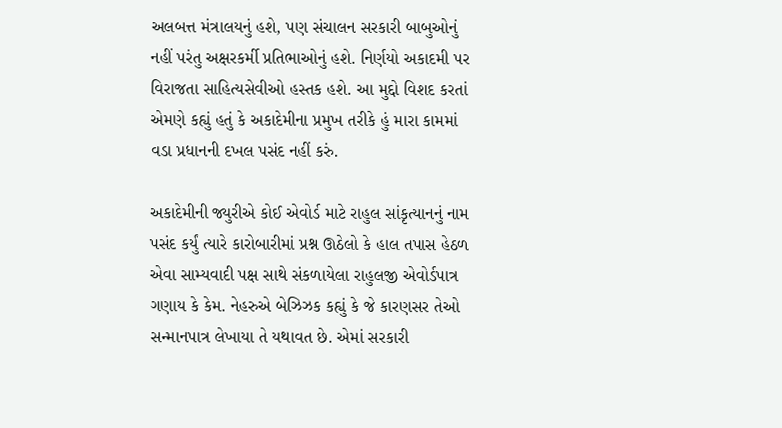અલબત્ત મંત્રાલયનું હશે, પણ સંચાલન સરકારી બાબુઓનું નહીં પરંતુ અક્ષરકર્મી પ્રતિભાઓનું હશે. નિર્ણયો અકાદમી પર વિરાજતા સાહિત્યસેવીઓ હસ્તક હશે. આ મુદ્દો વિશદ કરતાં એમણે કહ્યું હતું કે અકાદેમીના પ્રમુખ તરીકે હું મારા કામમાં વડા પ્રધાનની દખલ પસંદ નહીં કરું.

અકાદેમીની જ્યુરીએ કોઈ એવોર્ડ માટે રાહુલ સાંકૃત્યાનનું નામ પસંદ કર્યું ત્યારે કારોબારીમાં પ્રશ્ન ઊઠેલો કે હાલ તપાસ હેઠળ એવા સામ્યવાદી પક્ષ સાથે સંકળાયેલા રાહુલજી એવોર્ડપાત્ર ગણાય કે કેમ. નેહરુએ બેઝિઝક કહ્યું કે જે કારણસર તેઓ સન્માનપાત્ર લેખાયા તે યથાવત છે. એમાં સરકારી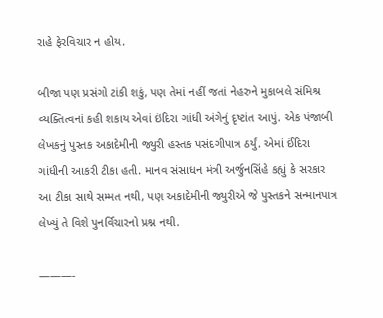રાહે ફેરવિચાર ન હોય.

બીજા પણ પ્રસંગો ટાંકી શકું, પણ તેમાં નહીં જતાં નેહરુને મુકાબલે સંમિશ્ર વ્યક્તિત્વનાં કહી શકાય એવાં ઇંદિરા ગાંધી અંગેનું દૃષ્ટાંત આપું. એક પંજાબી લેખકનું પુસ્તક અકાદેમીની જ્યુરી હસ્તક પસંદગીપાત્ર ઠર્યું. એમાં ઈંદિરા ગાંધીની આકરી ટીકા હતી. માનવ સંસાધન મંત્રી અર્જુનસિંહે કહ્યું કે સરકાર આ ટીકા સાથે સમ્મત નથી, પણ અકાદેમીની જ્યુરીએ જે પુસ્તકને સન્માનપાત્ર લેખ્યું તે વિશે પુનર્વિચારનો પ્રશ્ન નથી.

———-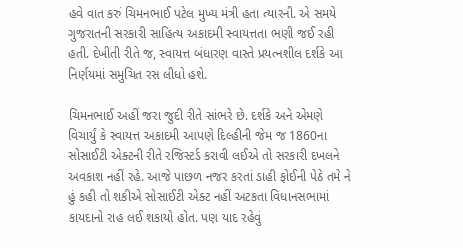હવે વાત કરું ચિમનભાઈ પટેલ મુખ્ય મંત્રી હતા ત્યારની. એ સમયે ગુજરાતની સરકારી સાહિત્ય અકાદમી સ્વાયત્તતા ભણી જઈ રહી હતી. દેખીતી રીતે જ, સ્વાયત્ત બંધારણ વાસ્તે પ્રયત્નશીલ દર્શકે આ નિર્ણયમાં સમુચિત રસ લીધો હશે.

ચિમનભાઈ અહીં જરા જુદી રીતે સાંભરે છે. દર્શકે અને એમણે વિચાર્યું કે સ્વાયત્ત અકાદમી આપણે દિલ્હીની જેમ જ 1860ના સોસાઈટી એક્ટની રીતે રજિસ્ટર્ડ કરાવી લઈએ તો સરકારી દખલને અવકાશ નહીં રહે. આજે પાછળ નજર કરતાં ડાહી ફોઈની પેઠે તમે ને હું કહી તો શકીએ સોસાઈટી એક્ટ નહીં અટકતા વિધાનસભામાં કાયદાનો રાહ લઈ શકાયો હોત. પણ યાદ રહેવું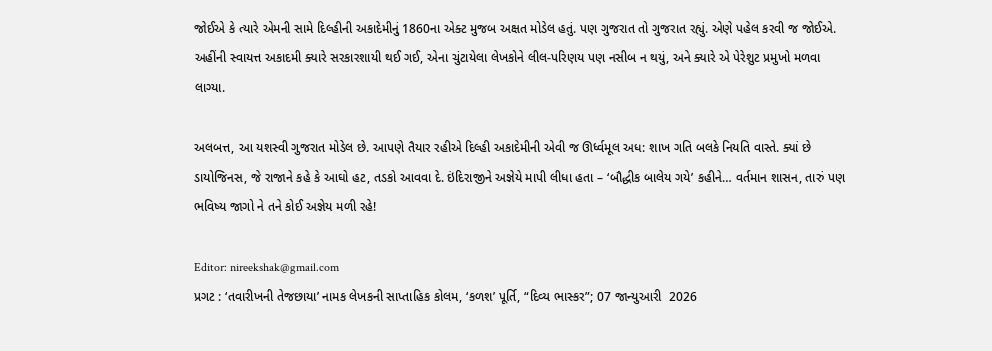જોઈએ કે ત્યારે એમની સામે દિલ્હીની અકાદેમીનું 1860ના એક્ટ મુજબ અક્ષત મોડેલ હતું. પણ ગુજરાત તો ગુજરાત રહ્યું. એણે પહેલ કરવી જ જોઈએ. અહીંની સ્વાયત્ત અકાદમી ક્યારે સરકારશાયી થઈ ગઈ, એના ચુંટાયેલા લેખકોને લીલ-પરિણય પણ નસીબ ન થયું, અને ક્યારે એ પેરેશુટ પ્રમુખો મળવા લાગ્યા.

અલબત્ત, આ યશસ્વી ગુજરાત મોડેલ છે. આપણે તૈયાર રહીએ દિલ્હી અકાદેમીની એવી જ ઊર્ધ્વમૂલ અધ: શાખ ગતિ બલકે નિયતિ વાસ્તે. ક્યાં છે ડાયોજિનસ, જે રાજાને કહે કે આઘો હટ, તડકો આવવા દે. ઇંદિરાજીને અજ્ઞેયે માપી લીધા હતા – ‘બૌદ્ધીક બાલેય ગયે’ કહીને… વર્તમાન શાસન, તારું પણ ભવિષ્ય જાગો ને તને કોઈ અજ્ઞેય મળી રહે!

Editor: nireekshak@gmail.com
પ્રગટ : ‘તવારીખની તેજછાયા’ નામક લેખકની સાપ્તાહિક કોલમ, ‘કળશ’ પૂર્તિ, “દિવ્ય ભાસ્કર”; 07 જાન્યુઆરી  2026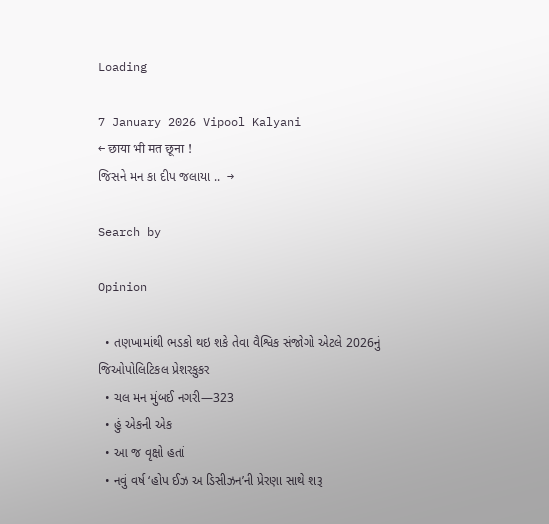Loading

7 January 2026 Vipool Kalyani
← छाया भी मत छूना !
જિસને મન કા દીપ જલાયા ..  →

Search by

Opinion

  • તણખામાંથી ભડકો થઇ શકે તેવા વૈશ્વિક સંજોગો એટલે 2026નું જિઓપોલિટિકલ પ્રેશરકુકર
  • ચલ મન મુંબઈ નગરી—323
  • હું એકની એક
  • આ જ વૃક્ષો હતાં
  • નવું વર્ષ ‘હોપ ઈઝ અ ડિસીઝન’ની પ્રેરણા સાથે શરૂ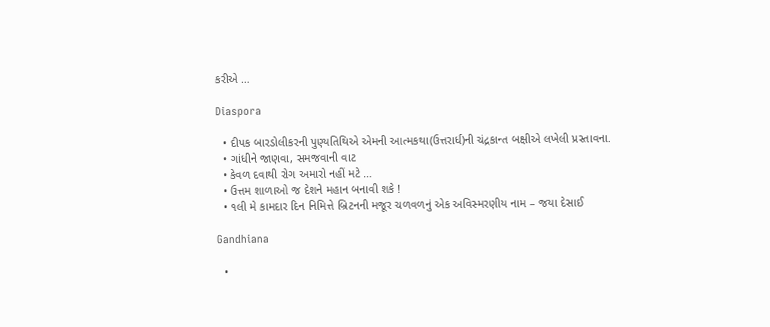કરીએ …

Diaspora

  • દીપક બારડોલીકરની પુણ્યતિથિએ એમની આત્મકથા(ઉત્તરાર્ધ)ની ચંદ્રકાન્ત બક્ષીએ લખેલી પ્રસ્તાવના.
  • ગાંધીને જાણવા, સમજવાની વાટ
  • કેવળ દવાથી રોગ અમારો નહીં મટે …
  • ઉત્તમ શાળાઓ જ દેશને મહાન બનાવી શકે !
  • ૧લી મે કામદાર દિન નિમિત્તે બ્રિટનની મજૂર ચળવળનું એક અવિસ્મરણીય નામ – જયા દેસાઈ

Gandhiana

  •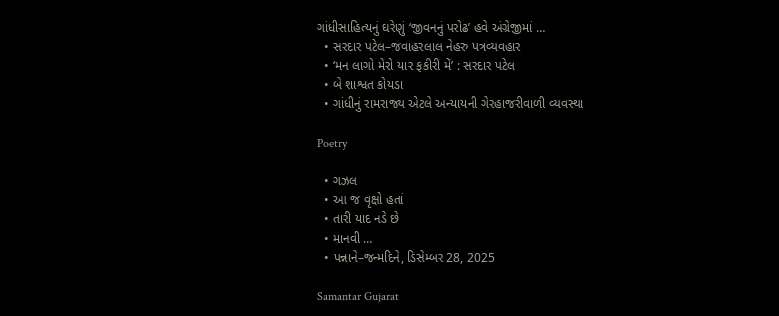ગાંધીસાહિત્યનું ઘરેણું ‘જીવનનું પરોઢ’ હવે અંગ્રેજીમાં …
  • સરદાર પટેલ–જવાહરલાલ નેહરુ પત્રવ્યવહાર
  • ‘મન લાગો મેરો યાર ફકીરી મેં’ : સરદાર પટેલ
  • બે શાશ્વત કોયડા
  • ગાંધીનું રામરાજ્ય એટલે અન્યાયની ગેરહાજરીવાળી વ્યવસ્થા

Poetry

  • ગઝલ
  • આ જ વૃક્ષો હતાં
  • તારી યાદ નડે છે
  • માનવી …
  • પન્નાને–જન્મદિને, ડિસેમ્બર 28, 2025

Samantar Gujarat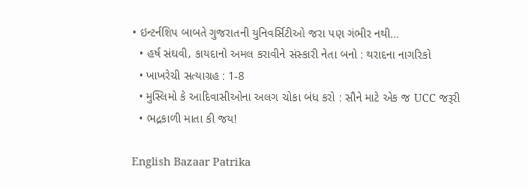• ઇન્ટર્નશિપ બાબતે ગુજરાતની યુનિવર્સિટીઓ જરા પણ ગંભીર નથી…
  • હર્ષ સંઘવી, કાયદાનો અમલ કરાવીને સંસ્કારી નેતા બનો : થરાદના નાગરિકો
  • ખાખરેચી સત્યાગ્રહ : 1-8
  • મુસ્લિમો કે આદિવાસીઓના અલગ ચોકા બંધ કરો : સૌને માટે એક જ UCC જરૂરી
  • ભદ્રકાળી માતા કી જય!

English Bazaar Patrika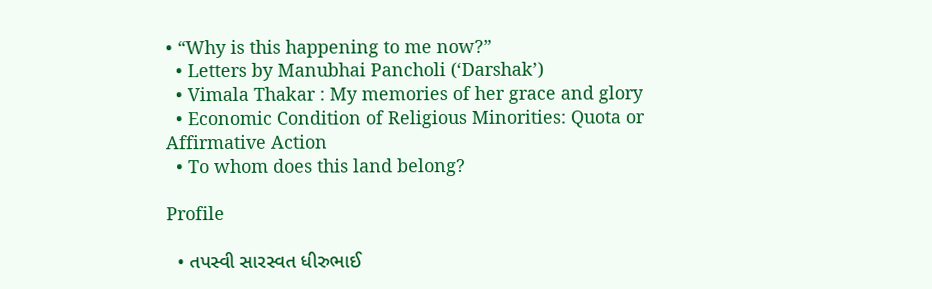• “Why is this happening to me now?”
  • Letters by Manubhai Pancholi (‘Darshak’)
  • Vimala Thakar : My memories of her grace and glory
  • Economic Condition of Religious Minorities: Quota or Affirmative Action
  • To whom does this land belong?

Profile

  • તપસ્વી સારસ્વત ધીરુભાઈ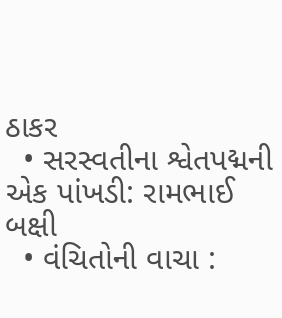ઠાકર
  • સરસ્વતીના શ્વેતપદ્મની એક પાંખડી: રામભાઈ બક્ષી
  • વંચિતોની વાચા :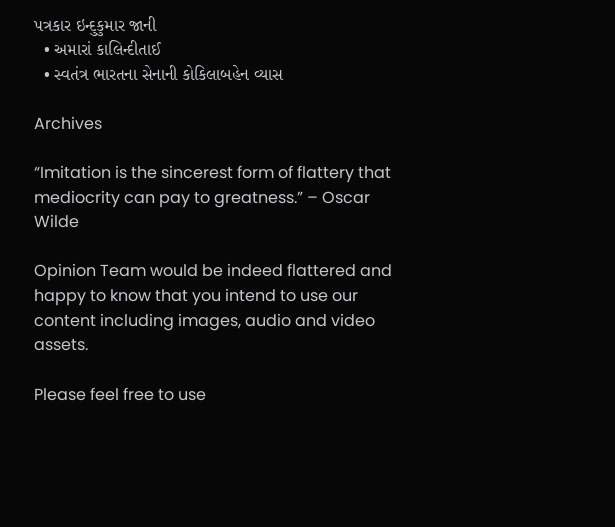પત્રકાર ઇન્દુકુમાર જાની
  • અમારાં કાલિન્દીતાઈ
  • સ્વતંત્ર ભારતના સેનાની કોકિલાબહેન વ્યાસ

Archives

“Imitation is the sincerest form of flattery that mediocrity can pay to greatness.” – Oscar Wilde

Opinion Team would be indeed flattered and happy to know that you intend to use our content including images, audio and video assets.

Please feel free to use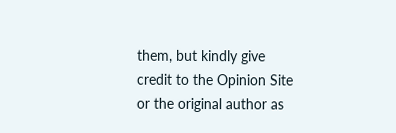them, but kindly give credit to the Opinion Site or the original author as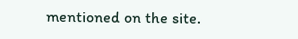mentioned on the site.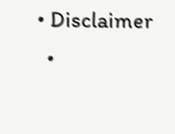• Disclaimer
  •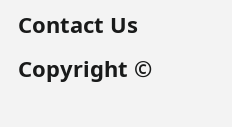Contact Us
Copyright ©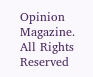Opinion Magazine. All Rights Reserved